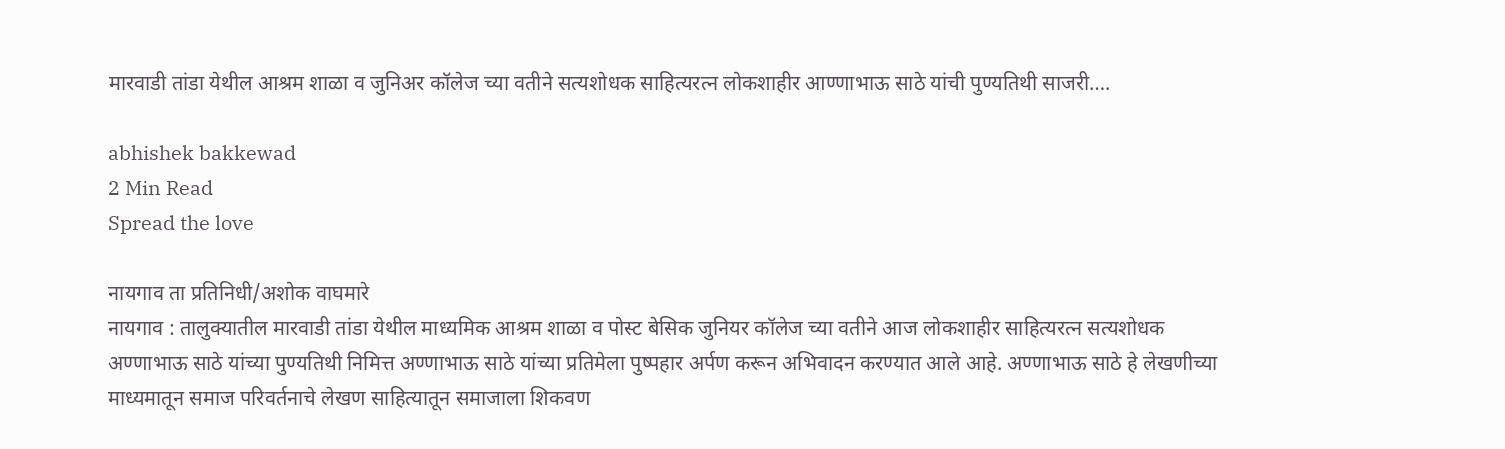मारवाडी तांडा येथील आश्रम शाळा व जुनिअर कॉलेज च्या वतीने सत्यशोधक साहित्यरत्न लोकशाहीर आण्णाभाऊ साठे यांची पुण्यतिथी साजरी….

abhishek bakkewad
2 Min Read
Spread the love

नायगाव ता प्रतिनिधी/अशोक वाघमारे
नायगाव : तालुक्यातील मारवाडी तांडा येथील माध्यमिक आश्रम शाळा व पोस्ट बेसिक जुनियर कॉलेज च्या वतीने आज लोकशाहीर साहित्यरत्न सत्यशोधक अण्णाभाऊ साठे यांच्या पुण्यतिथी निमित्त अण्णाभाऊ साठे यांच्या प्रतिमेला पुष्पहार अर्पण करून अभिवादन करण्यात आले आहे. अण्णाभाऊ साठे हे लेखणीच्या माध्यमातून समाज परिवर्तनाचे लेखण साहित्यातून समाजाला शिकवण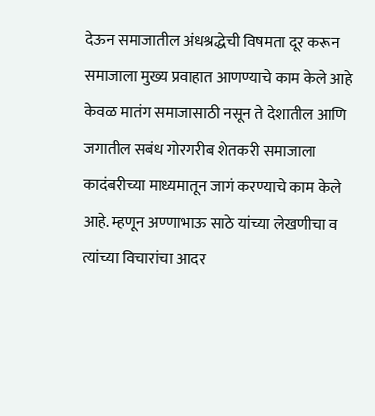देऊन समाजातील अंधश्रद्धेची विषमता दूर करून समाजाला मुख्य प्रवाहात आणण्याचे काम केले आहे केवळ मातंग समाजासाठी नसून ते देशातील आणि जगातील सबंध गोरगरीब शेतकरी समाजाला कादंबरीच्या माध्यमातून जागं करण्याचे काम केले आहे. म्हणून अण्णाभाऊ साठे यांच्या लेखणीचा व त्यांच्या विचारांचा आदर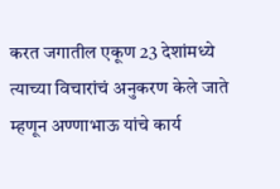करत जगातील एकूण 23 देशांमध्ये त्याच्या विचारांचं अनुकरण केले जाते म्हणून अण्णाभाऊ यांचे कार्य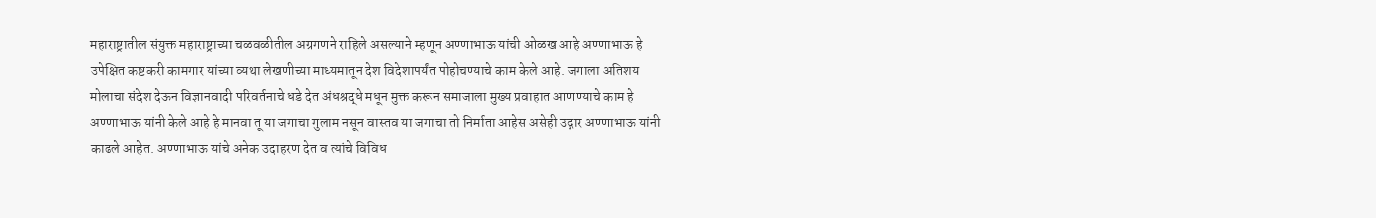महाराष्ट्रातील संयुक्त महाराष्ट्राच्या चळवळीतील अग्रगणने राहिले असल्याने म्हणून अण्णाभाऊ यांची ओळख आहे अण्णाभाऊ हे उपेक्षित कष्टकरी कामगार यांच्या व्यथा लेखणीच्या माध्यमातून देश विदेशापर्यंत पोहोचण्याचे काम केले आहे. जगाला अतिशय मोलाचा संदेश देऊन विज्ञानवादी परिवर्तनाचे धडे देत अंधश्रद्धे मधून मुक्त करून समाजाला मुख्य प्रवाहात आणण्याचे काम हे अण्णाभाऊ यांनी केले आहे हे मानवा तू या जगाचा गुलाम नसून वास्तव या जगाचा तो निर्माता आहेस असेही उद्गार अण्णाभाऊ यांनी काढले आहेत. अण्णाभाऊ यांचे अनेक उदाहरण देत व त्यांचे विविध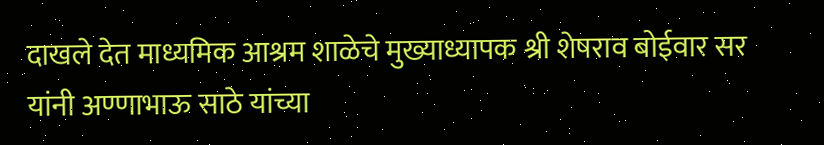दाखले देत माध्यमिक आश्रम शाळेचे मुख्याध्यापक श्री शेषराव बोईवार सर यांनी अण्णाभाऊ साठे यांच्या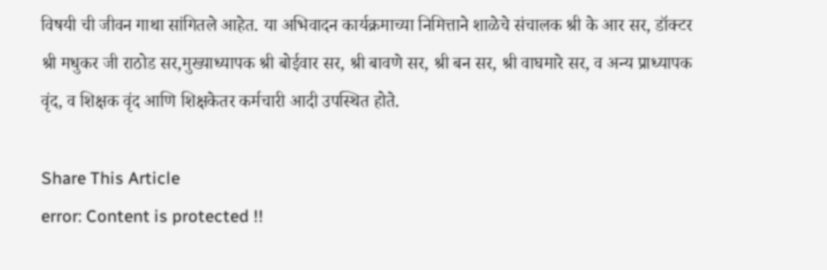विषयी ची जीवन गाथा सांगितले आहेत. या अभिवादन कार्यक्रमाच्या निमित्ताने शाळेचे संचालक श्री के आर सर, डॉक्टर श्री मधुकर जी राठोड सर,मुख्याध्यापक श्री बोईवार सर, श्री बावणे सर, श्री बन सर, श्री वाघमारे सर, व अन्य प्राध्यापक वृंद, व शिक्षक वृंद आणि शिक्षकेतर कर्मचारी आदी उपस्थित होते.

Share This Article
error: Content is protected !!